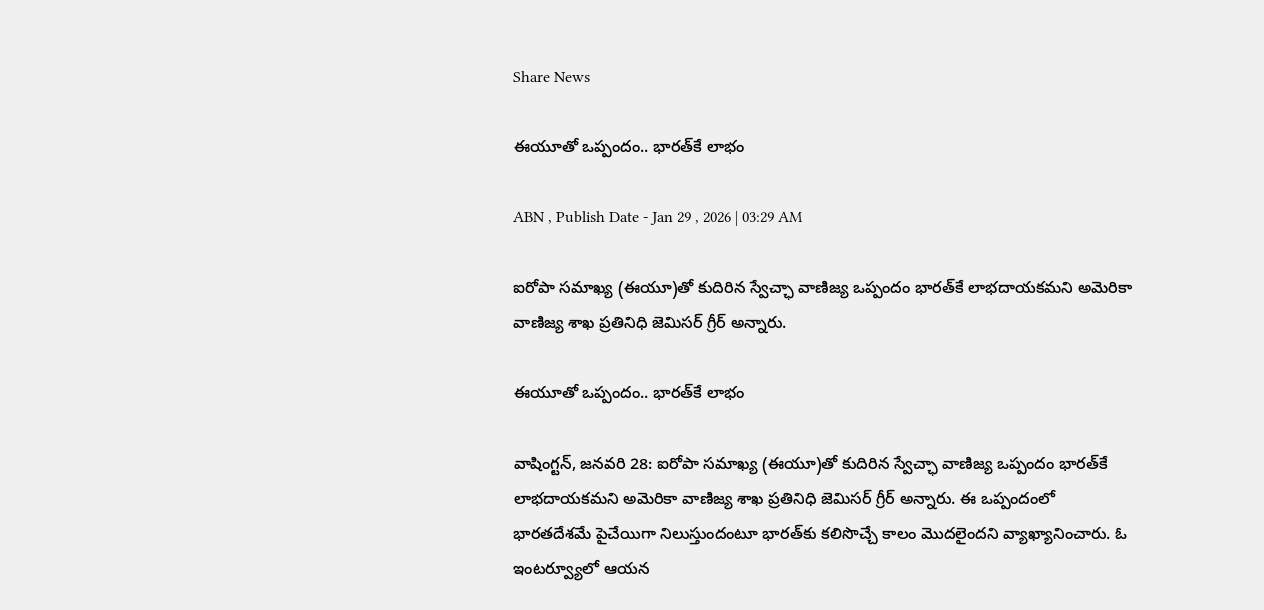Share News

ఈయూతో ఒప్పందం.. భారత్‌కే లాభం

ABN , Publish Date - Jan 29 , 2026 | 03:29 AM

ఐరోపా సమాఖ్య (ఈయూ)తో కుదిరిన స్వేచ్ఛా వాణిజ్య ఒప్పందం భారత్‌కే లాభదాయకమని అమెరికా వాణిజ్య శాఖ ప్రతినిధి జెమిసర్‌ గ్రీర్‌ అన్నారు.

ఈయూతో ఒప్పందం.. భారత్‌కే లాభం

వాషింగ్టన్‌, జనవరి 28: ఐరోపా సమాఖ్య (ఈయూ)తో కుదిరిన స్వేచ్ఛా వాణిజ్య ఒప్పందం భారత్‌కే లాభదాయకమని అమెరికా వాణిజ్య శాఖ ప్రతినిధి జెమిసర్‌ గ్రీర్‌ అన్నారు. ఈ ఒప్పందంలో భారతదేశమే పైచేయిగా నిలుస్తుందంటూ భారత్‌కు కలిసొచ్చే కాలం మొదలైందని వ్యాఖ్యానించారు. ఓ ఇంటర్వ్యూలో ఆయన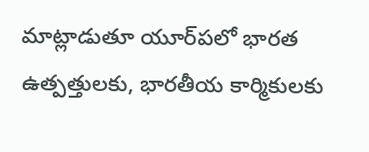మాట్లాడుతూ యూర్‌పలో భారత ఉత్పత్తులకు, భారతీయ కార్మికులకు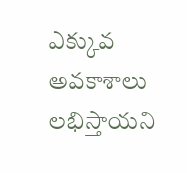ఎక్కువ అవకాశాలు లభిస్తాయని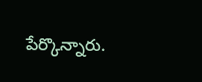పేర్కొన్నారు.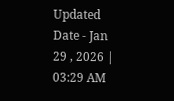Updated Date - Jan 29 , 2026 | 03:29 AM